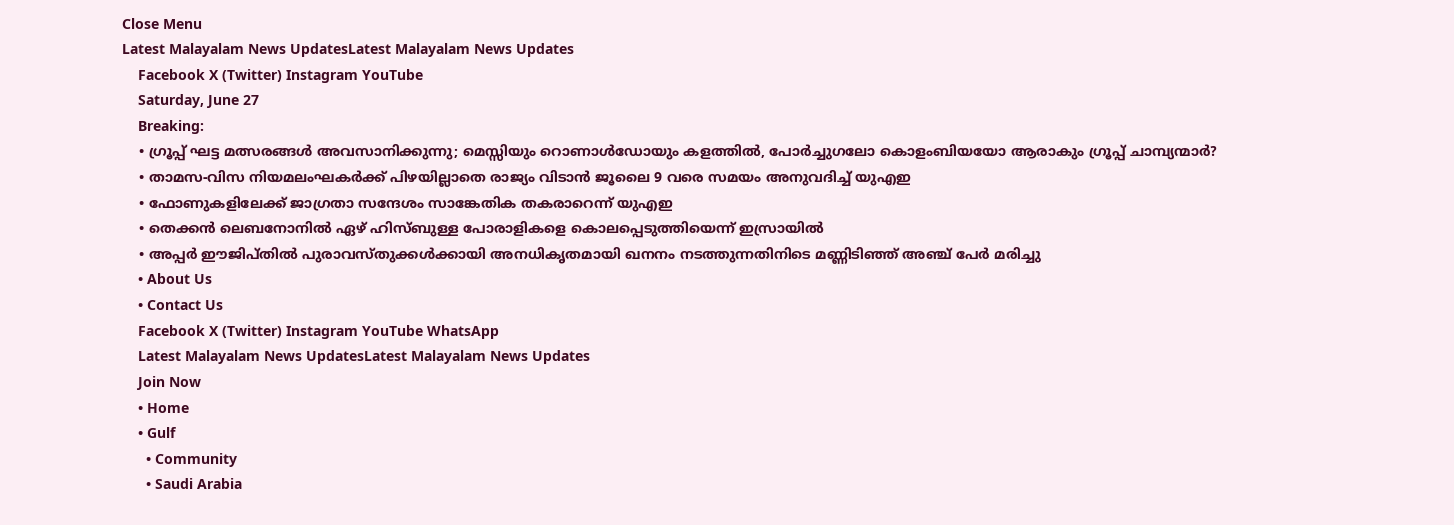Close Menu
Latest Malayalam News UpdatesLatest Malayalam News Updates
    Facebook X (Twitter) Instagram YouTube
    Saturday, June 27
    Breaking:
    • ഗ്രൂപ്പ് ഘട്ട മത്സരങ്ങൾ അവസാനിക്കുന്നു; മെസ്സിയും റൊണാൾഡോയും കളത്തിൽ, പോർച്ചുഗലോ കൊളംബിയയോ ആരാകും ഗ്രൂപ്പ് ചാമ്പ്യന്മാർ?
    • താമസ-വിസ നിയമലംഘകർക്ക് പിഴയില്ലാതെ രാജ്യം വിടാൻ ജൂലൈ 9 വരെ സമയം അനുവദിച്ച് യുഎഇ
    • ഫോണുകളിലേക്ക് ജാഗ്രതാ സന്ദേശം സാങ്കേതിക തകരാറെന്ന് യുഎഇ
    • തെക്കന്‍ ലെബനോനില്‍ ഏഴ് ഹിസ്ബുള്ള പോരാളികളെ കൊലപ്പെടുത്തിയെന്ന് ഇസ്രായില്‍
    • അപ്പര്‍ ഈജിപ്തില്‍ പുരാവസ്തുക്കള്‍ക്കായി അനധികൃതമായി ഖനനം നടത്തുന്നതിനിടെ മണ്ണിടിഞ്ഞ് അഞ്ച് പേര്‍ മരിച്ചു
    • About Us
    • Contact Us
    Facebook X (Twitter) Instagram YouTube WhatsApp
    Latest Malayalam News UpdatesLatest Malayalam News Updates
    Join Now
    • Home
    • Gulf
      • Community
      • Saudi Arabia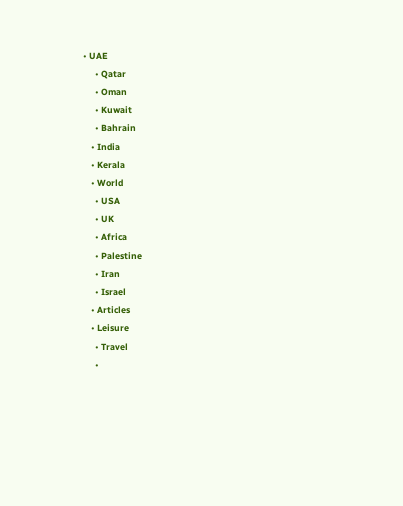• UAE
      • Qatar
      • Oman
      • Kuwait
      • Bahrain
    • India
    • Kerala
    • World
      • USA
      • UK
      • Africa
      • Palestine
      • Iran
      • Israel
    • Articles
    • Leisure
      • Travel
      •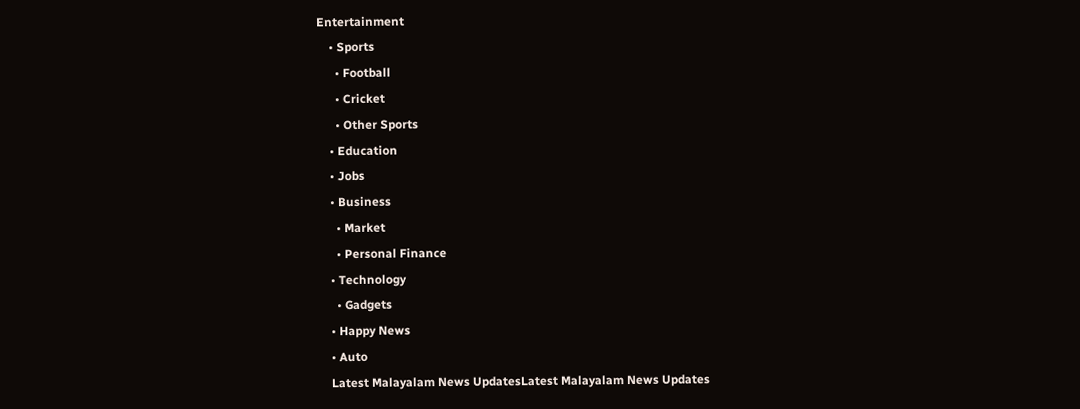Entertainment
    • Sports
      • Football
      • Cricket
      • Other Sports
    • Education
    • Jobs
    • Business
      • Market
      • Personal Finance
    • Technology
      • Gadgets
    • Happy News
    • Auto
    Latest Malayalam News UpdatesLatest Malayalam News Updates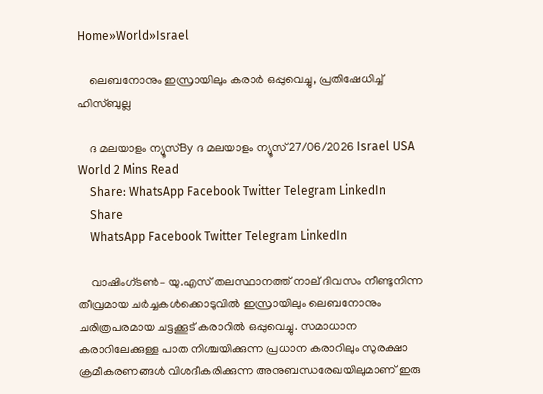Home»World»Israel

    ലെബനോനും ഇസ്രായിലും കരാര്‍ ഒപ്പുവെച്ചു, പ്രതിഷേധിച്ച് ഹിസ്ബുല്ല

    ദ മലയാളം ന്യൂസ്By ദ മലയാളം ന്യൂസ്27/06/2026 Israel USA World 2 Mins Read
    Share: WhatsApp Facebook Twitter Telegram LinkedIn
    Share
    WhatsApp Facebook Twitter Telegram LinkedIn

    വാഷിംഗ്ടൺ– യു.എസ് തലസ്ഥാനത്ത് നാല് ദിവസം നീണ്ടുനിന്ന തീവ്രമായ ചർച്ചകൾക്കൊടുവിൽ ഇസ്രായിലും ലെബനോനും ചരിത്രപരമായ ചട്ടക്കൂട് കരാറിൽ ഒപ്പുവെച്ചു. സമാധാന കരാറിലേക്കുള്ള പാത നിശ്ചയിക്കുന്ന പ്രധാന കരാറിലും സുരക്ഷാ ക്രമീകരണങ്ങൾ വിശദീകരിക്കുന്ന അനുബന്ധരേഖയിലുമാണ് ഇരു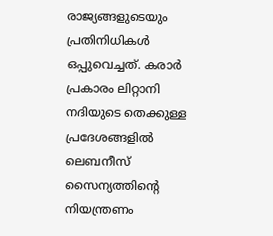രാജ്യങ്ങളുടെയും പ്രതിനിധികൾ ഒപ്പുവെച്ചത്. കരാർ പ്രകാരം ലിറ്റാനി നദിയുടെ തെക്കുള്ള പ്രദേശങ്ങളിൽ ലെബനീസ് സൈന്യത്തിന്റെ നിയന്ത്രണം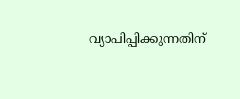വ്യാപിപ്പിക്കുന്നതിന്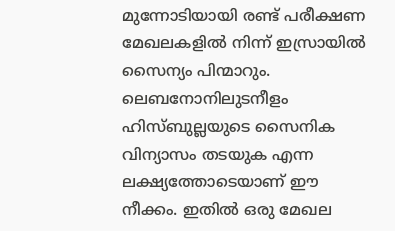മുന്നോടിയായി രണ്ട് പരീക്ഷണ മേഖലകളിൽ നിന്ന് ഇസ്രായിൽ സൈന്യം പിന്മാറും. ലെബനോനിലുടനീളം ഹിസ്ബുല്ലയുടെ സൈനിക വിന്യാസം തടയുക എന്ന ലക്ഷ്യത്തോടെയാണ് ഈ നീക്കം. ഇതിൽ ഒരു മേഖല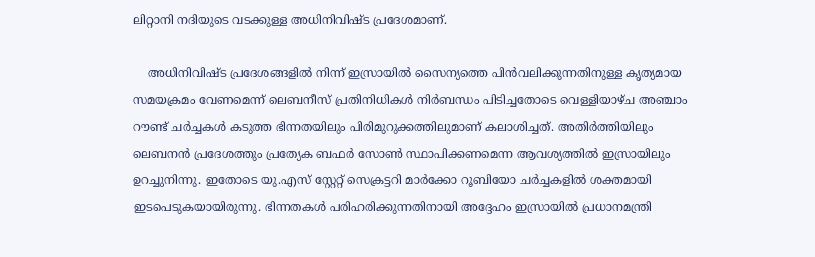ലിറ്റാനി നദിയുടെ വടക്കുള്ള അധിനിവിഷ്ട പ്രദേശമാണ്.

    അധിനിവിഷ്ട പ്രദേശങ്ങളിൽ നിന്ന് ഇസ്രായിൽ സൈന്യത്തെ പിൻവലിക്കുന്നതിനുള്ള കൃത്യമായ സമയക്രമം വേണമെന്ന് ലെബനീസ് പ്രതിനിധികൾ നിർബന്ധം പിടിച്ചതോടെ വെള്ളിയാഴ്ച അഞ്ചാം റൗണ്ട് ചർച്ചകൾ കടുത്ത ഭിന്നതയിലും പിരിമുറുക്കത്തിലുമാണ് കലാശിച്ചത്. അതിർത്തിയിലും ലെബനൻ പ്രദേശത്തും പ്രത്യേക ബഫർ സോൺ സ്ഥാപിക്കണമെന്ന ആവശ്യത്തിൽ ഇസ്രായിലും ഉറച്ചുനിന്നു. ഇതോടെ യു.എസ് സ്റ്റേറ്റ് സെക്രട്ടറി മാർക്കോ റൂബിയോ ചർച്ചകളിൽ ശക്തമായി ഇടപെടുകയായിരുന്നു. ഭിന്നതകൾ പരിഹരിക്കുന്നതിനായി അദ്ദേഹം ഇസ്രായിൽ പ്രധാനമന്ത്രി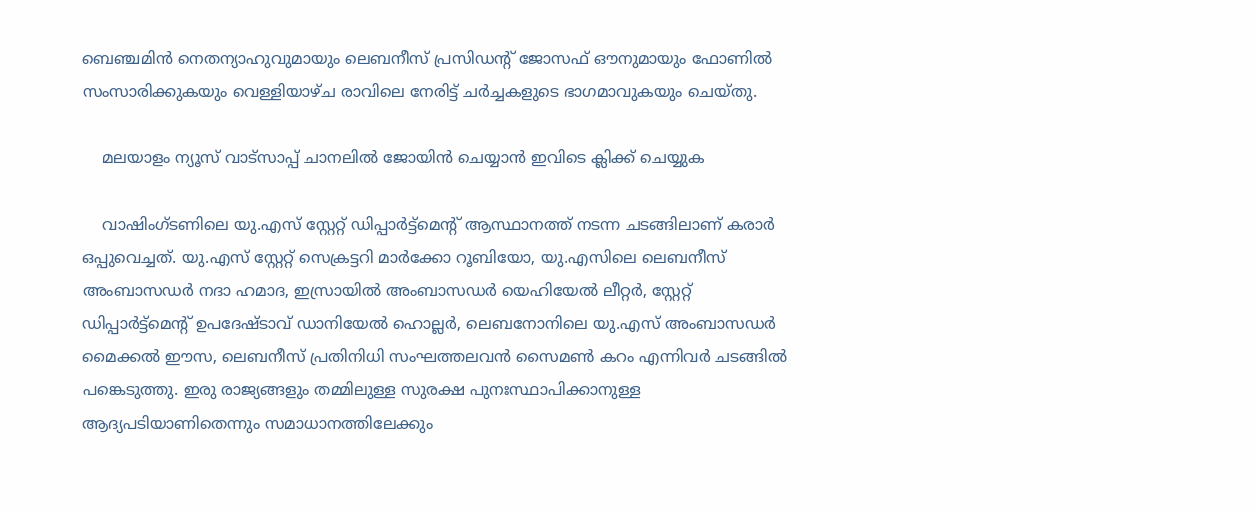ബെഞ്ചമിൻ നെതന്യാഹുവുമായും ലെബനീസ് പ്രസിഡന്റ് ജോസഫ് ഔനുമായും ഫോണിൽ സംസാരിക്കുകയും വെള്ളിയാഴ്ച രാവിലെ നേരിട്ട് ചർച്ചകളുടെ ഭാഗമാവുകയും ചെയ്തു.

    മലയാളം ന്യൂസ് വാട്സാപ്പ് ചാനലിൽ ജോയിൻ ചെയ്യാൻ ഇവിടെ ക്ലിക്ക് ചെയ്യുക

    വാഷിംഗ്ടണിലെ യു.എസ് സ്റ്റേറ്റ് ഡിപ്പാർട്ട്മെന്റ് ആസ്ഥാനത്ത് നടന്ന ചടങ്ങിലാണ് കരാർ ഒപ്പുവെച്ചത്. യു.എസ് സ്റ്റേറ്റ് സെക്രട്ടറി മാർക്കോ റൂബിയോ, യു.എസിലെ ലെബനീസ് അംബാസഡർ നദാ ഹമാദ, ഇസ്രായിൽ അംബാസഡർ യെഹിയേൽ ലീറ്റർ, സ്റ്റേറ്റ് ഡിപ്പാർട്ട്മെന്റ് ഉപദേഷ്ടാവ് ഡാനിയേൽ ഹൊല്ലർ, ലെബനോനിലെ യു.എസ് അംബാസഡർ മൈക്കൽ ഈസ, ലെബനീസ് പ്രതിനിധി സംഘത്തലവൻ സൈമൺ കറം എന്നിവർ ചടങ്ങിൽ പങ്കെടുത്തു. ഇരു രാജ്യങ്ങളും തമ്മിലുള്ള സുരക്ഷ പുനഃസ്ഥാപിക്കാനുള്ള ആദ്യപടിയാണിതെന്നും സമാധാനത്തിലേക്കും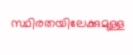സ്ഥിരതയിലേക്കുമുള്ള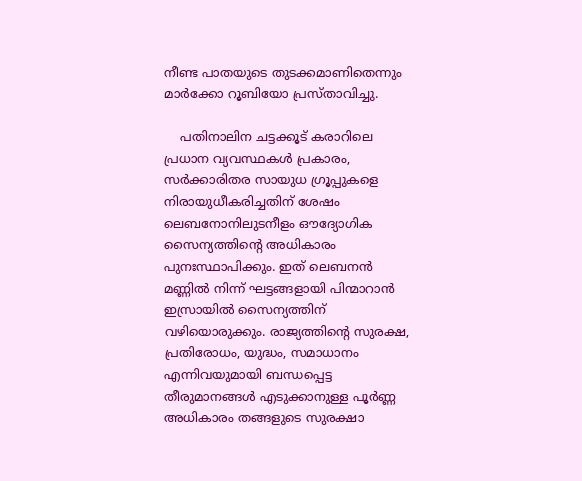നീണ്ട പാതയുടെ തുടക്കമാണിതെന്നും മാർക്കോ റൂബിയോ പ്രസ്താവിച്ചു.

    പതിനാലിന ചട്ടക്കൂട് കരാറിലെ പ്രധാന വ്യവസ്ഥകൾ പ്രകാരം, സർക്കാരിതര സായുധ ഗ്രൂപ്പുകളെ നിരായുധീകരിച്ചതിന് ശേഷം ലെബനോനിലുടനീളം ഔദ്യോഗിക സൈന്യത്തിന്റെ അധികാരം പുനഃസ്ഥാപിക്കും. ഇത് ലെബനൻ മണ്ണിൽ നിന്ന് ഘട്ടങ്ങളായി പിന്മാറാൻ ഇസ്രായിൽ സൈന്യത്തിന് വഴിയൊരുക്കും. രാജ്യത്തിന്റെ സുരക്ഷ, പ്രതിരോധം, യുദ്ധം, സമാധാനം എന്നിവയുമായി ബന്ധപ്പെട്ട തീരുമാനങ്ങൾ എടുക്കാനുള്ള പൂർണ്ണ അധികാരം തങ്ങളുടെ സുരക്ഷാ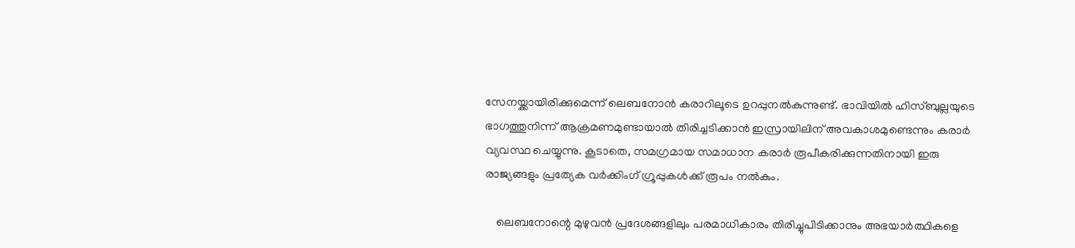സേനയ്ക്കായിരിക്കുമെന്ന് ലെബനോൻ കരാറിലൂടെ ഉറപ്പുനൽകുന്നുണ്ട്. ഭാവിയിൽ ഹിസ്ബുല്ലയുടെ ഭാഗത്തുനിന്ന് ആക്രമണമുണ്ടായാൽ തിരിച്ചടിക്കാൻ ഇസ്രായിലിന് അവകാശമുണ്ടെന്നും കരാർ വ്യവസ്ഥ ചെയ്യുന്നു. കൂടാതെ, സമഗ്രമായ സമാധാന കരാർ രൂപീകരിക്കുന്നതിനായി ഇരു രാജ്യങ്ങളും പ്രത്യേക വർക്കിംഗ് ഗ്രൂപ്പുകൾക്ക് രൂപം നൽകും.

    ലെബനോന്റെ മുഴുവൻ പ്രദേശങ്ങളിലും പരമാധികാരം തിരിച്ചുപിടിക്കാനും അഭയാർത്ഥികളെ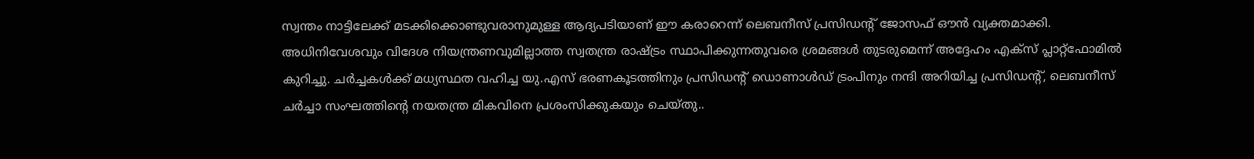സ്വന്തം നാട്ടിലേക്ക് മടക്കിക്കൊണ്ടുവരാനുമുള്ള ആദ്യപടിയാണ് ഈ കരാറെന്ന് ലെബനീസ് പ്രസിഡന്റ് ജോസഫ് ഔൻ വ്യക്തമാക്കി. അധിനിവേശവും വിദേശ നിയന്ത്രണവുമില്ലാത്ത സ്വതന്ത്ര രാഷ്ട്രം സ്ഥാപിക്കുന്നതുവരെ ശ്രമങ്ങൾ തുടരുമെന്ന് അദ്ദേഹം എക്സ് പ്ലാറ്റ്‌ഫോമിൽ കുറിച്ചു. ചർച്ചകൾക്ക് മധ്യസ്ഥത വഹിച്ച യു.എസ് ഭരണകൂടത്തിനും പ്രസിഡന്റ് ഡൊണാൾഡ് ട്രംപിനും നന്ദി അറിയിച്ച പ്രസിഡന്റ്, ലെബനീസ് ചർച്ചാ സംഘത്തിന്റെ നയതന്ത്ര മികവിനെ പ്രശംസിക്കുകയും ചെയ്തു..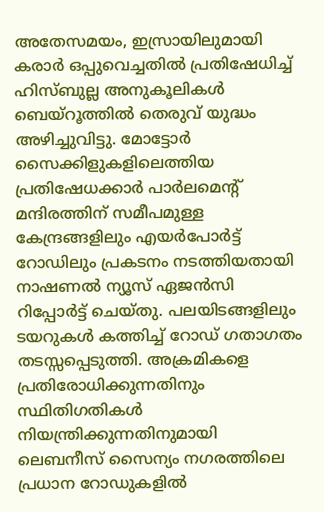അതേസമയം, ഇസ്രായിലുമായി കരാർ ഒപ്പുവെച്ചതിൽ പ്രതിഷേധിച്ച് ഹിസ്ബുല്ല അനുകൂലികൾ ബെയ്‌റൂത്തിൽ തെരുവ് യുദ്ധം അഴിച്ചുവിട്ടു. മോട്ടോർ സൈക്കിളുകളിലെത്തിയ പ്രതിഷേധക്കാർ പാർലമെന്റ് മന്ദിരത്തിന് സമീപമുള്ള കേന്ദ്രങ്ങളിലും എയർപോർട്ട് റോഡിലും പ്രകടനം നടത്തിയതായി നാഷണൽ ന്യൂസ് ഏജൻസി റിപ്പോർട്ട് ചെയ്തു. പലയിടങ്ങളിലും ടയറുകൾ കത്തിച്ച് റോഡ് ഗതാഗതം തടസ്സപ്പെടുത്തി. അക്രമികളെ പ്രതിരോധിക്കുന്നതിനും സ്ഥിതിഗതികൾ നിയന്ത്രിക്കുന്നതിനുമായി ലെബനീസ് സൈന്യം നഗരത്തിലെ പ്രധാന റോഡുകളിൽ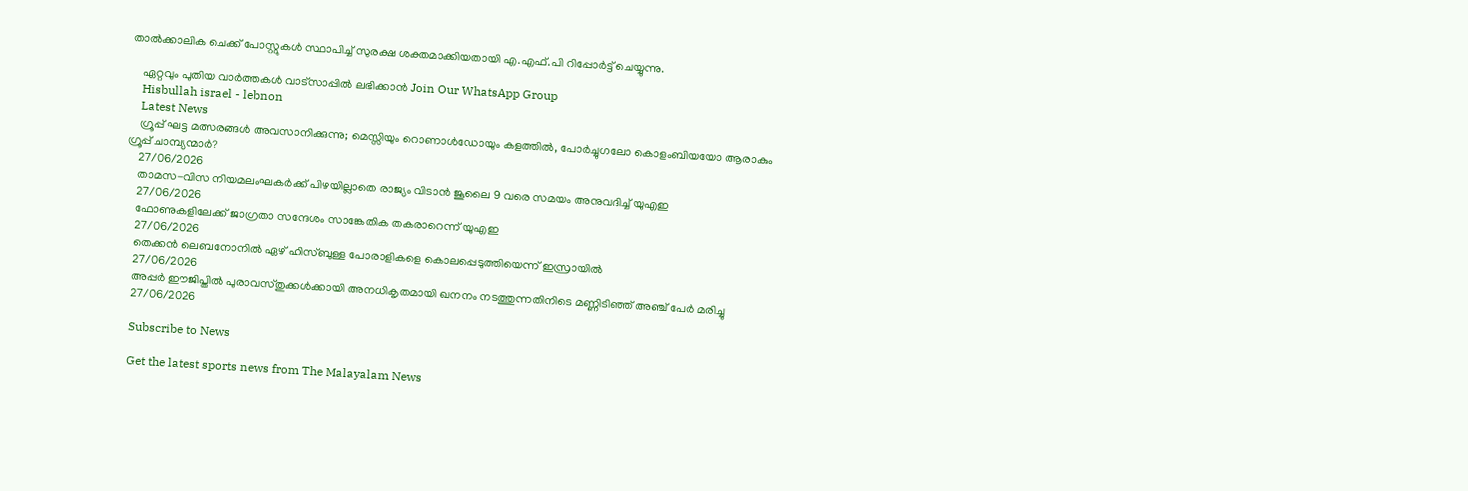താൽക്കാലിക ചെക്ക് പോസ്റ്റുകൾ സ്ഥാപിച്ച് സുരക്ഷ ശക്തമാക്കിയതായി എ.എഫ്.പി റിപ്പോർട്ട് ചെയ്യുന്നു.

    ഏറ്റവും പുതിയ വാർത്തകൾ വാട്സാപ്പിൽ ലഭിക്കാൻ Join Our WhatsApp Group
    Hisbullah israel - lebnon
    Latest News
    ഗ്രൂപ്പ് ഘട്ട മത്സരങ്ങൾ അവസാനിക്കുന്നു; മെസ്സിയും റൊണാൾഡോയും കളത്തിൽ, പോർച്ചുഗലോ കൊളംബിയയോ ആരാകും ഗ്രൂപ്പ് ചാമ്പ്യന്മാർ?
    27/06/2026
    താമസ-വിസ നിയമലംഘകർക്ക് പിഴയില്ലാതെ രാജ്യം വിടാൻ ജൂലൈ 9 വരെ സമയം അനുവദിച്ച് യുഎഇ
    27/06/2026
    ഫോണുകളിലേക്ക് ജാഗ്രതാ സന്ദേശം സാങ്കേതിക തകരാറെന്ന് യുഎഇ
    27/06/2026
    തെക്കന്‍ ലെബനോനില്‍ ഏഴ് ഹിസ്ബുള്ള പോരാളികളെ കൊലപ്പെടുത്തിയെന്ന് ഇസ്രായില്‍
    27/06/2026
    അപ്പര്‍ ഈജിപ്തില്‍ പുരാവസ്തുക്കള്‍ക്കായി അനധികൃതമായി ഖനനം നടത്തുന്നതിനിടെ മണ്ണിടിഞ്ഞ് അഞ്ച് പേര്‍ മരിച്ചു
    27/06/2026

    Subscribe to News

    Get the latest sports news from The Malayalam News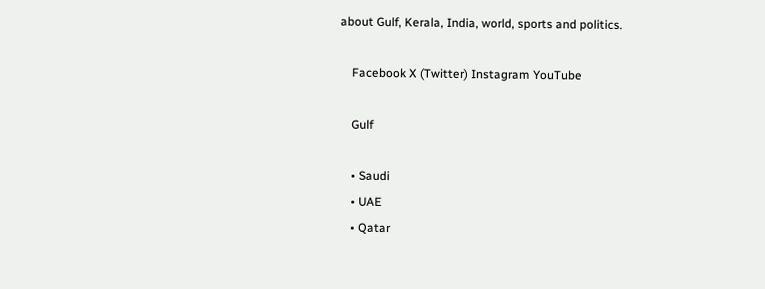about Gulf, Kerala, India, world, sports and politics.

    Facebook X (Twitter) Instagram YouTube

    Gulf

    • Saudi
    • UAE
    • Qatar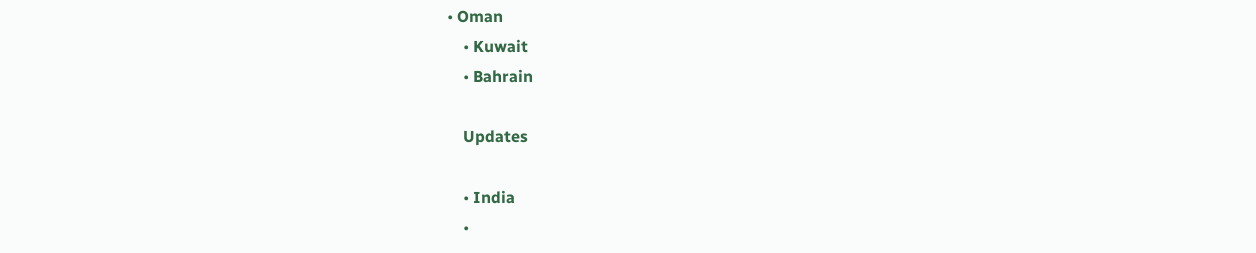• Oman
    • Kuwait
    • Bahrain

    Updates

    • India
    •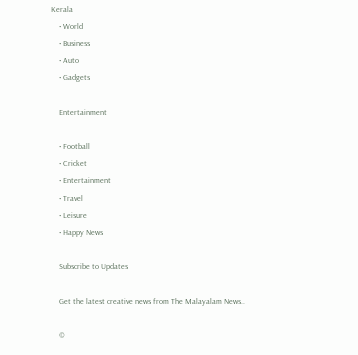Kerala
    • World
    • Business
    • Auto
    • Gadgets

    Entertainment

    • Football
    • Cricket
    • Entertainment
    • Travel
    • Leisure
    • Happy News

    Subscribe to Updates

    Get the latest creative news from The Malayalam News..

    ©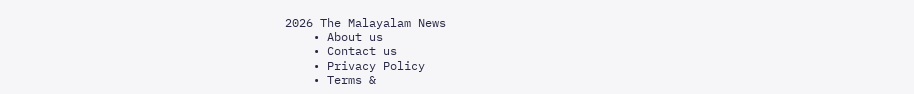2026 The Malayalam News
    • About us
    • Contact us
    • Privacy Policy
    • Terms &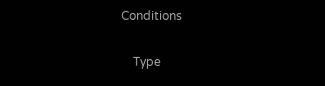Conditions

    Type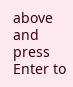above and press Enter to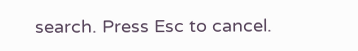search. Press Esc to cancel.